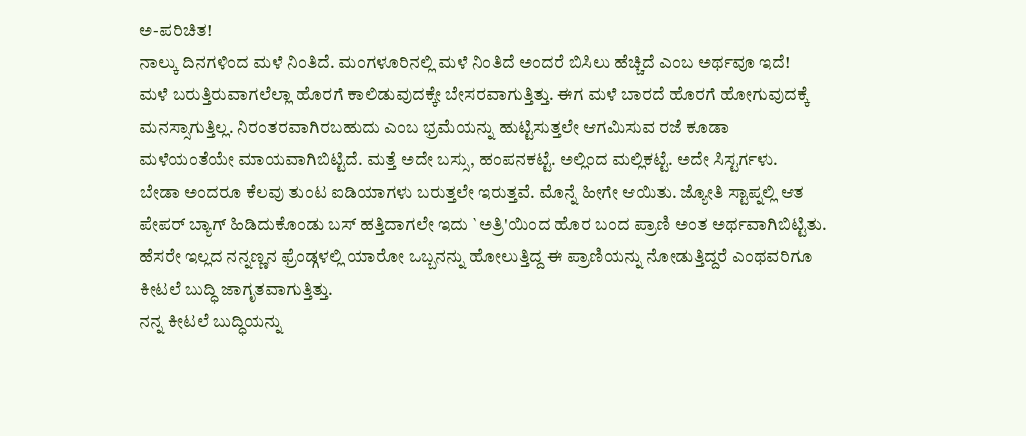ಅ-ಪರಿಚಿತ!
ನಾಲ್ಕು ದಿನಗಳಿಂದ ಮಳೆ ನಿಂತಿದೆ. ಮಂಗಳೂರಿನಲ್ಲಿ ಮಳೆ ನಿಂತಿದೆ ಅಂದರೆ ಬಿಸಿಲು ಹೆಚ್ಚಿದೆ ಎಂಬ ಅರ್ಥವೂ ಇದೆ!
ಮಳೆ ಬರುತ್ತಿರುವಾಗಲೆಲ್ಲಾ ಹೊರಗೆ ಕಾಲಿಡುವುದಕ್ಕೇ ಬೇಸರವಾಗುತ್ತಿತ್ತು. ಈಗ ಮಳೆ ಬಾರದೆ ಹೊರಗೆ ಹೋಗುವುದಕ್ಕೆ ಮನಸ್ಸಾಗುತ್ತಿಲ್ಲ. ನಿರಂತರವಾಗಿರಬಹುದು ಎಂಬ ಭ್ರಮೆಯನ್ನು ಹುಟ್ಟಿಸುತ್ತಲೇ ಆಗಮಿಸುವ ರಜೆ ಕೂಡಾ ಮಳೆಯಂತೆಯೇ ಮಾಯವಾಗಿಬಿಟ್ಟಿದೆ. ಮತ್ತೆ ಅದೇ ಬಸ್ಸು, ಹಂಪನಕಟ್ಟೆ. ಅಲ್ಲಿಂದ ಮಲ್ಲಿಕಟ್ಟೆ. ಅದೇ ಸಿಸ್ಟರ್ಗಳು.
ಬೇಡಾ ಅಂದರೂ ಕೆಲವು ತುಂಟ ಐಡಿಯಾಗಳು ಬರುತ್ತಲೇ ಇರುತ್ತವೆ. ಮೊನ್ನೆ ಹೀಗೇ ಆಯಿತು. ಜ್ಯೋತಿ ಸ್ಟಾಪ್ನಲ್ಲಿ ಆತ ಪೇಪರ್ ಬ್ಯಾಗ್ ಹಿಡಿದುಕೊಂಡು ಬಸ್ ಹತ್ತಿದಾಗಲೇ ಇದು `ಅತ್ರಿ'ಯಿಂದ ಹೊರ ಬಂದ ಪ್ರಾಣಿ ಅಂತ ಅರ್ಥವಾಗಿಬಿಟ್ಟಿತು. ಹೆಸರೇ ಇಲ್ಲದ ನನ್ನಣ್ಣನ ಫ್ರೆಂಡ್ಗಳಲ್ಲಿ ಯಾರೋ ಒಬ್ಬನನ್ನು ಹೋಲುತ್ತಿದ್ದ ಈ ಪ್ರಾಣಿಯನ್ನು ನೋಡುತ್ತಿದ್ದರೆ ಎಂಥವರಿಗೂ ಕೀಟಲೆ ಬುದ್ಧಿ ಜಾಗೃತವಾಗುತ್ತಿತ್ತು.
ನನ್ನ ಕೀಟಲೆ ಬುದ್ಧಿಯನ್ನು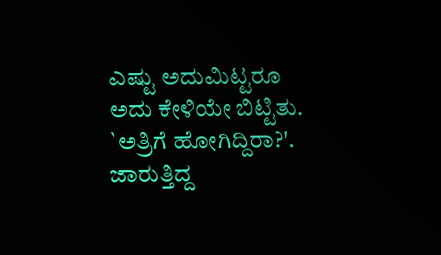ಎಷ್ಟು ಅದುಮಿಟ್ಟರೂ ಅದು ಕೇಳಿಯೇ ಬಿಟ್ಟಿತು. `ಅತ್ರಿಗೆ ಹೋಗಿದ್ದಿರಾ?'.
ಜಾರುತ್ತಿದ್ದ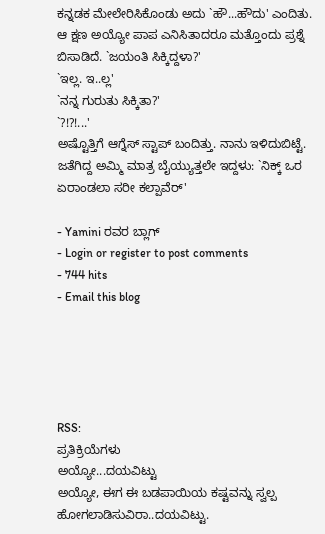ಕನ್ನಡಕ ಮೇಲೇರಿಸಿಕೊಂಡು ಅದು `ಹೌ...ಹೌದು' ಎಂದಿತು.
ಆ ಕ್ಷಣ ಅಯ್ಯೋ ಪಾಪ ಎನಿಸಿತಾದರೂ ಮತ್ತೊಂದು ಪ್ರಶ್ನೆ ಬಿಸಾಡಿದೆ. `ಜಯಂತಿ ಸಿಕ್ಕಿದ್ದಳಾ?'
`ಇಲ್ಲ. ಇ..ಲ್ಲ'
`ನನ್ನ ಗುರುತು ಸಿಕ್ಕಿತಾ?'
`?!?!...'
ಅಷ್ಟೊತ್ತಿಗೆ ಆಗ್ನೆಸ್ ಸ್ಟಾಪ್ ಬಂದಿತ್ತು. ನಾನು ಇಳಿದುಬಿಟ್ಟೆ.
ಜತೆಗಿದ್ದ ಅಮ್ಮಿ ಮಾತ್ರ ಬೈಯ್ಯುತ್ತಲೇ ಇದ್ದಳು: `ನಿಕ್ಕ್ ಒರ ಏರಾಂಡಲಾ ಸರೀ ಕಲ್ಪಾವೆರ್'

- Yamini ರವರ ಬ್ಲಾಗ್
- Login or register to post comments
- 744 hits
- Email this blog





RSS:
ಪ್ರತಿಕ್ರಿಯೆಗಳು
ಅಯ್ಯೋ...ದಯವಿಟ್ಟು
ಅಯ್ಯೋ, ಈಗ ಈ ಬಡಪಾಯಿಯ ಕಷ್ಟವನ್ನು ಸ್ವಲ್ಪ ಹೋಗಲಾಡಿಸುವಿರಾ..ದಯವಿಟ್ಟು.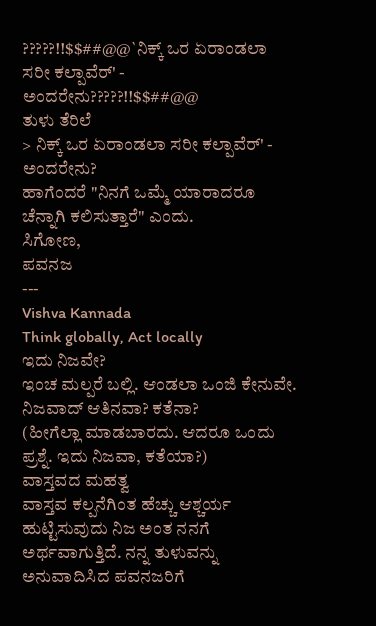?????!!$$##@@`ನಿಕ್ಕ್ ಒರ ಏರಾಂಡಲಾ ಸರೀ ಕಲ್ಪಾವೆರ್' - ಅಂದರೇನು?????!!$$##@@
ತುಳು ತೆರಿಲೆ
> ನಿಕ್ಕ್ ಒರ ಏರಾಂಡಲಾ ಸರೀ ಕಲ್ಪಾವೆರ್' - ಅಂದರೇನು?
ಹಾಗೆಂದರೆ "ನಿನಗೆ ಒಮ್ಮೆ ಯಾರಾದರೂ ಚೆನ್ನಾಗಿ ಕಲಿಸುತ್ತಾರೆ" ಎಂದು.
ಸಿಗೋಣ,
ಪವನಜ
---
Vishva Kannada
Think globally, Act locally
ಇದು ನಿಜವೇ?
ಇಂಚ ಮಲ್ಪರೆ ಬಲ್ಲಿ. ಆಂಡಲಾ ಒಂಜಿ ಕೇನುವೇ. ನಿಜವಾದ್ ಆತಿನವಾ? ಕತೆನಾ?
(ಹೀಗೆಲ್ಲಾ ಮಾಡಬಾರದು. ಆದರೂ ಒಂದು ಪ್ರಶ್ನೆ. ಇದು ನಿಜವಾ, ಕತೆಯಾ?)
ವಾಸ್ತವದ ಮಹತ್ವ
ವಾಸ್ತವ ಕಲ್ಪನೆಗಿಂತ ಹೆಚ್ಚು ಆಶ್ಚರ್ಯ ಹುಟ್ಟಿಸುವುದು ನಿಜ ಅಂತ ನನಗೆ ಅರ್ಥವಾಗುತ್ತಿದೆ. ನನ್ನ ತುಳುವನ್ನು ಅನುವಾದಿಸಿದ ಪವನಜರಿಗೆ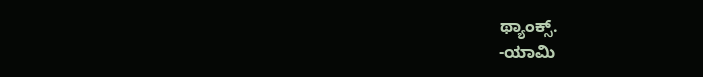ಥ್ಯಾಂಕ್ಸ್.
-ಯಾಮಿ